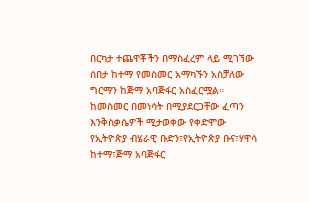በርካታ ተጨዋቾችን በማስፈረም ላይ ሚገኘው ሰበታ ከተማ የመስመር አማካኙን አስቻለው ግርማን ከጅማ አባጅፋር አስፈርሟል።
ከመስመር በመነሳት በሚያደርጋቸው ፈጣን እንቅስቃሴዎች ሚታወቀው የቀድሞው የኢትዮጵያ ብሄራዊ ቡድን፣የኢትዮጵያ ቡና፣ሃዋሳ ከተማ፣ጅማ አባጅፋር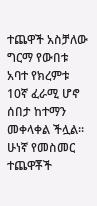ተጨዋች አስቻለው ግርማ የውበቱ አባተ የክረምቱ 10ኛ ፈራሚ ሆኖ ሰበታ ከተማን መቀላቀል ችሏል።
ሁነኛ የመስመር ተጨዋቾች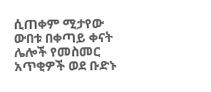ሲጠቀም ሚታየው ውበቱ በቀጣይ ቀናት ሌሎች የመስመር አጥቂዎች ወደ ቡድኑ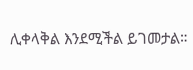ሊቀላቅል እንደሚችል ይገመታል።